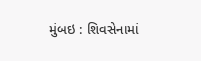મુંબઇ : શિવસેનામાં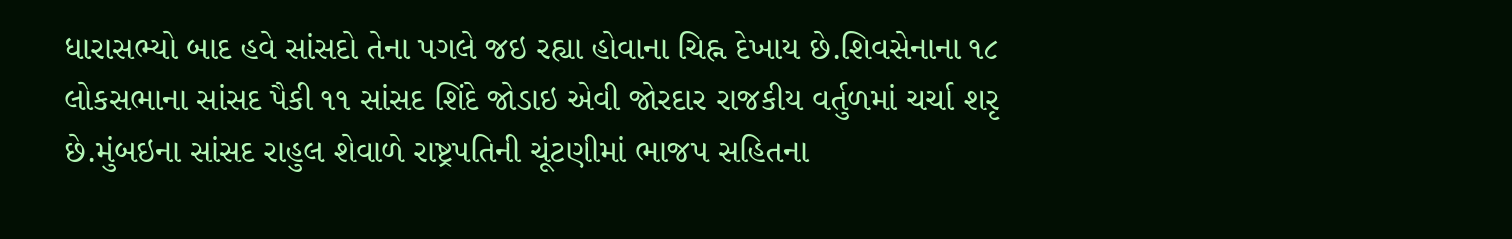ધારાસભ્યો બાદ હવે સાંસદો તેના પગલે જઇ રહ્યા હોવાના ચિહ્ન દેખાય છે.શિવસેનાના ૧૮ લોકસભાના સાંસદ પૈકી ૧૧ સાંસદ શિંદે જોડાઇ એવી જોરદાર રાજકીય વર્તુળમાં ચર્ચા શરૃ છે.મુંબઇના સાંસદ રાહુલ શેવાળે રાષ્ટ્રપતિની ચૂંટણીમાં ભાજપ સહિતના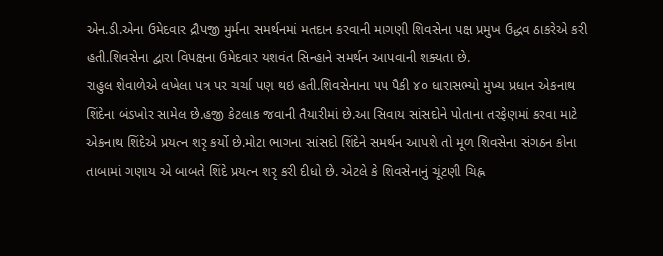એન.ડી.એના ઉમેદવાર દ્રૌપજી મુર્મના સમર્થનમાં મતદાન કરવાની માગણી શિવસેના પક્ષ પ્રમુખ ઉદ્ધવ ઠાકરેએ કરી હતી.શિવસેના દ્વારા વિપક્ષના ઉમેદવાર યશવંત સિન્હાને સમર્થન આપવાની શક્યતા છે.
રાહુલ શેવાળેએ લખેલા પત્ર પર ચર્ચા પણ થઇ હતી.શિવસેનાના ૫૫ પૈકી ૪૦ ધારાસભ્યો મુખ્ય પ્રધાન એકનાથ શિંદેના બંડખોર સામેલ છે.હજી કેટલાક જવાની તૈયારીમાં છે.આ સિવાય સાંસદોને પોતાના તરફેણમાં કરવા માટે એકનાથ શિંદેએ પ્રયત્ન શરૃ કર્યો છે.મોટા ભાગના સાંસદો શિંદેને સમર્થન આપશે તો મૂળ શિવસેના સંગઠન કોના તાબામાં ગણાય એ બાબતે શિંદે પ્રયત્ન શરૃ કરી દીધો છે. એટલે કે શિવસેનાનું ચૂંટણી ચિહ્ન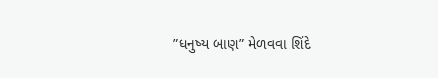”ધનુષ્ય બાણ” મેળવવા શિંદે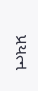પ્રયત્ન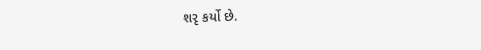શરૃ કર્યો છે.